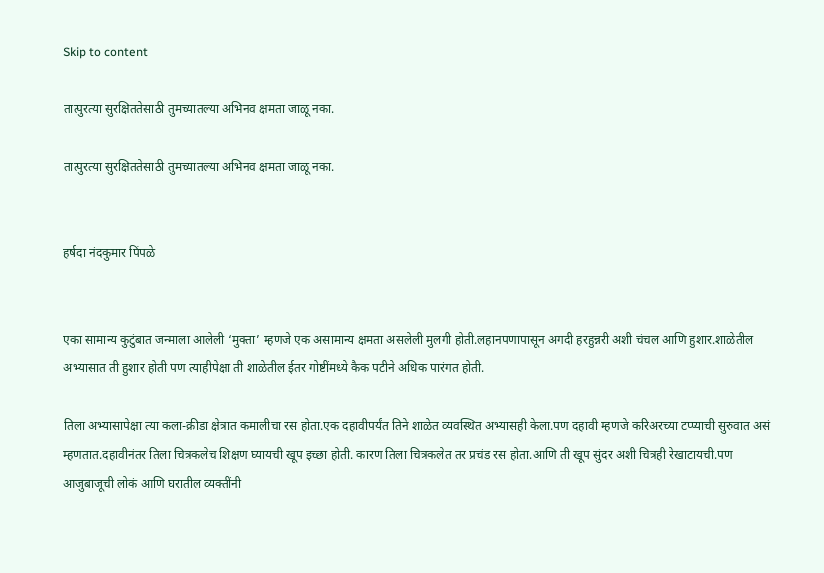Skip to content

तात्पुरत्या सुरक्षिततेसाठी तुमच्यातल्या अभिनव क्षमता जाळू नका.

तात्पुरत्या सुरक्षिततेसाठी तुमच्यातल्या अभिनव क्षमता जाळू नका.


हर्षदा नंदकुमार पिंपळे


एका सामान्य कुटुंबात जन्माला आलेली ‘मुक्ता’ म्हणजे एक असामान्य क्षमता असलेली मुलगी होती.लहानपणापासून अगदी हरहुन्नरी अशी चंचल आणि हुशार.शाळेतील अभ्यासात ती हुशार होती पण त्याहीपेक्षा ती शाळेतील ईतर गोष्टींमध्ये कैक पटीने अधिक पारंगत होती.

तिला अभ्यासापेक्षा त्या कला-क्रीडा क्षेत्रात कमालीचा रस होता.एक दहावीपर्यंत तिने शाळेत व्यवस्थित अभ्यासही केला.पण दहावी म्हणजे करिअरच्या टप्प्याची सुरुवात असं म्हणतात.दहावीनंतर तिला चित्रकलेच शिक्षण घ्यायची खूप इच्छा होती. कारण तिला चित्रकलेत तर प्रचंड रस होता.आणि ती खूप सुंदर अशी चित्रही रेखाटायची.पण आजुबाजूची लोकं आणि घरातील व्यक्तींनी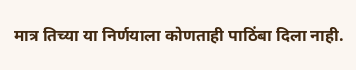मात्र तिच्या या निर्णयाला कोणताही पाठिंबा दिला नाही.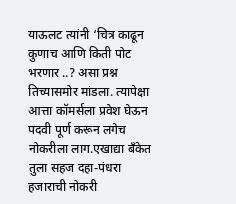याऊलट त्यांनी ‘चित्र काढून कुणाच आणि किती पोट भरणार ..? असा प्रश्न तिच्यासमोर मांडला. त्यापेक्षा आत्ता कॉमर्सला प्रवेश घेऊन पदवी पूर्ण करून लगेच नोकरीला लाग.एखाद्या बँकेत तुला सहज दहा-पंधरा हजाराची नोकरी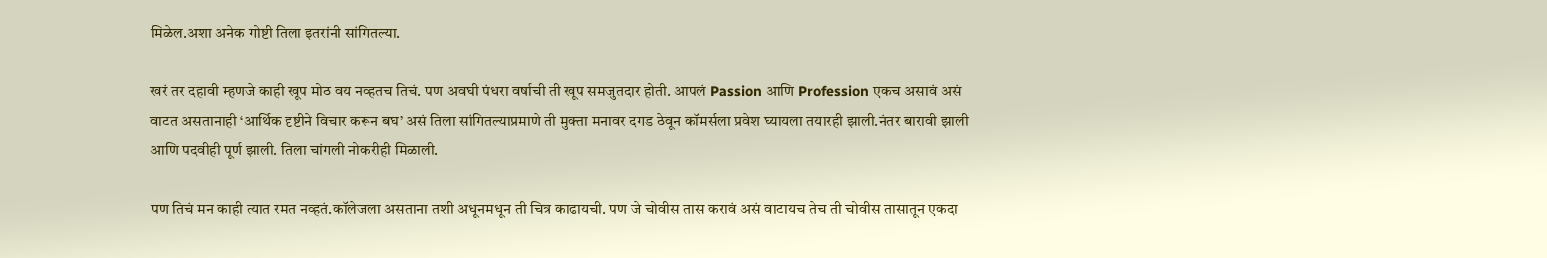मिळेल.अशा अनेक गोष्टी तिला इतरांनी सांगितल्या.

खरं तर दहावी म्हणजे काही खूप मोठ वय नव्हतच तिचं. पण अवघी पंधरा वर्षाची ती खूप समजुतदार होती. आपलं Passion आणि Profession एकच असावं असं वाटत असतानाही ‘आर्थिक दृष्टीने विचार करून बघ’ असं तिला सांगितल्याप्रमाणे ती मुक्ता मनावर दगड ठेवून कॉमर्सला प्रवेश घ्यायला तयारही झाली.नंतर बारावी झाली आणि पदवीही पूर्ण झाली. तिला चांगली नोकरीही मिळाली.

पण तिचं मन काही त्यात रमत नव्हतं.कॉलेजला असताना तशी अधूनमधून ती चित्र काढायची. पण जे चोवीस तास करावं असं वाटायच तेच ती चोवीस तासातून एकदा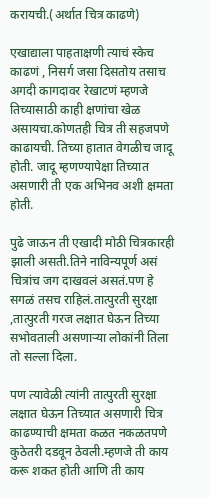करायची.(अर्थात चित्र काढणे)

एखाद्याला पाहताक्षणी त्याचं स्केच काढणं , निसर्ग जसा दिसतोय तसाच अगदी कागदावर रेखाटणं म्हणजे तिच्यासाठी काही क्षणांचा खेळ असायचा.कोणतही चित्र ती सहजपणे काढायची. तिच्या हातात वेगळीच जादू होती. जादू म्हणण्यापेक्षा तिच्यात असणारी ती एक अभिनव अशी क्षमता होती.

पुढे जाऊन ती एखादी मोठी चित्रकारही झाली असती.तिने नाविन्यपूर्ण असं चित्रांच जग दाखवलं असतं.पण हे सगळं तसच राहिलं.तात्पुरती सुरक्षा ,तात्पुरती गरज लक्षात घेऊन तिच्या सभोवताली असणाऱ्या लोकांनी तिला तो सल्ला दिला.

पण त्यावेळी त्यांनी तात्पुरती सुरक्षा लक्षात घेऊन तिच्यात असणारी चित्र काढण्याची क्षमता कळत नकळतपणे कुठेतरी दडवून ठेवली.म्हणजे ती काय करू शकत होती आणि ती काय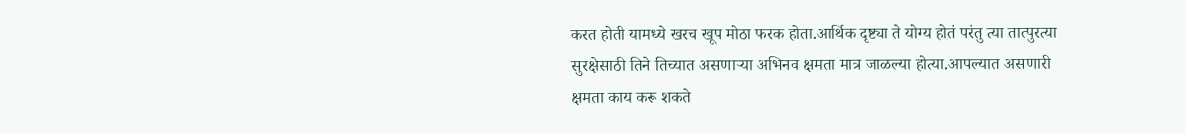करत होती यामध्ये खरच खूप मोठा फरक होता.आर्थिक दृष्ट्या ते योग्य होतं परंतु त्या तात्पुरत्या सुरक्षेसाठी तिने तिच्यात असणाऱ्या अभिनव क्षमता मात्र जाळल्या होत्या.आपल्यात असणारी क्षमता काय करू शकते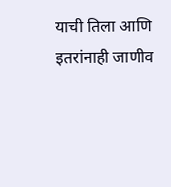याची तिला आणि इतरांनाही जाणीव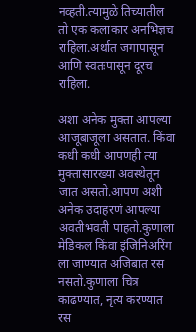नव्हती.त्यामुळे तिच्यातील तो एक कलाकार अनभिज्ञच राहिला.अर्थात जगापासून आणि स्वतःपासून दूरच राहिला.

अशा अनेक मुक्ता आपल्या आजूबाजूला असतात. किंवा कधी कधी आपणही त्या मुक्तासारख्या अवस्थेतून जात असतो.आपण अशी अनेक उदाहरणं आपल्या अवतीभवती पाहतो.कुणाला मेडिकल किंवा इंजिनिअरिंग ला जाण्यात अजिबात रस नसतो.कुणाला चित्र काढण्यात, नृत्य करण्यात रस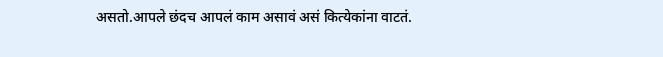असतो.आपले छंदच आपलं काम असावं असं कित्येकांना वाटतं.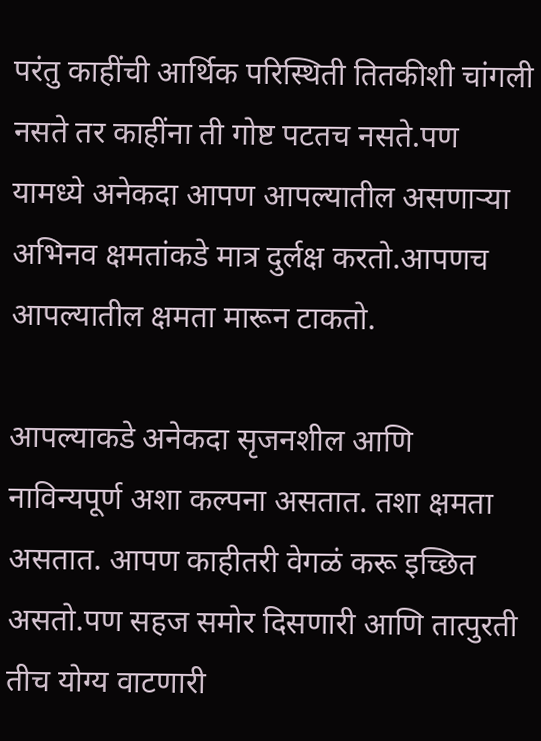परंतु काहींची आर्थिक परिस्थिती तितकीशी चांगली नसते तर काहींना ती गोष्ट पटतच नसते.पण यामध्ये अनेकदा आपण आपल्यातील असणाऱ्या अभिनव क्षमतांकडे मात्र दुर्लक्ष करतो.आपणच आपल्यातील क्षमता मारून टाकतो.

आपल्याकडे अनेकदा सृजनशील आणि नाविन्यपूर्ण अशा कल्पना असतात. तशा क्षमता असतात. आपण काहीतरी वेगळं करू इच्छित असतो.पण सहज समोर दिसणारी आणि तात्पुरती तीच योग्य वाटणारी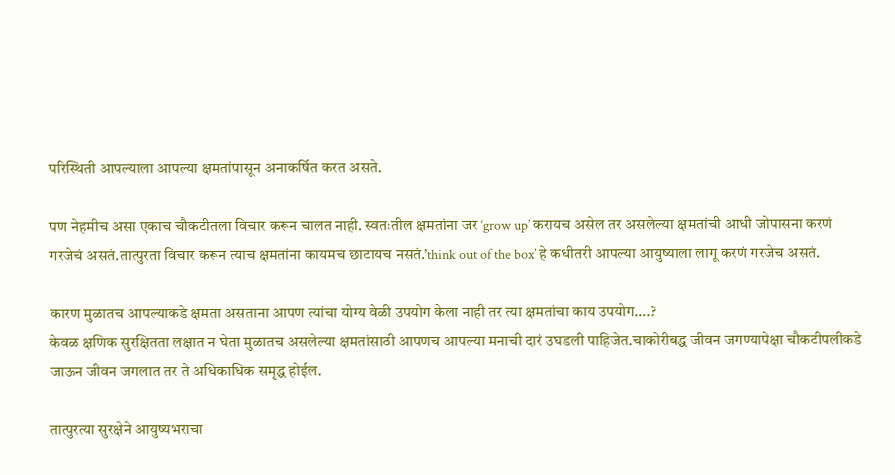परिस्थिती आपल्याला आपल्या क्षमतांपासून अनाकर्षित करत असते.

पण नेहमीच असा एकाच चौकटीतला विचार करून चालत नाही. स्वतःतील क्षमतांना जर ‘grow up’ करायच असेल तर असलेल्या क्षमतांची आधी जोपासना करणं गरजेचं असतं.तात्पुरता विचार करून त्याच क्षमतांना कायमच छाटायच नसतं.’think out of the box’ हे कधीतरी आपल्या आयुष्याला लागू करणं गरजेच असतं.

कारण मुळातच आपल्याकडे क्षमता असताना आपण त्यांचा योग्य वेळी उपयोग केला नाही तर त्या क्षमतांचा काय उपयोग….?
केवळ क्षणिक सुरक्षितता लक्षात न घेता मुळातच असलेल्या क्षमतांसाठी आपणच आपल्या मनाची दारं उघडली पाहिजेत.चाकोरीबद्ध जीवन जगण्यापेक्षा चौकटीपलीकडे जाऊन जीवन जगलात तर ते अधिकाधिक समृद्ध होईल.

तात्पुरत्या सुरक्षेने आयुष्यभराचा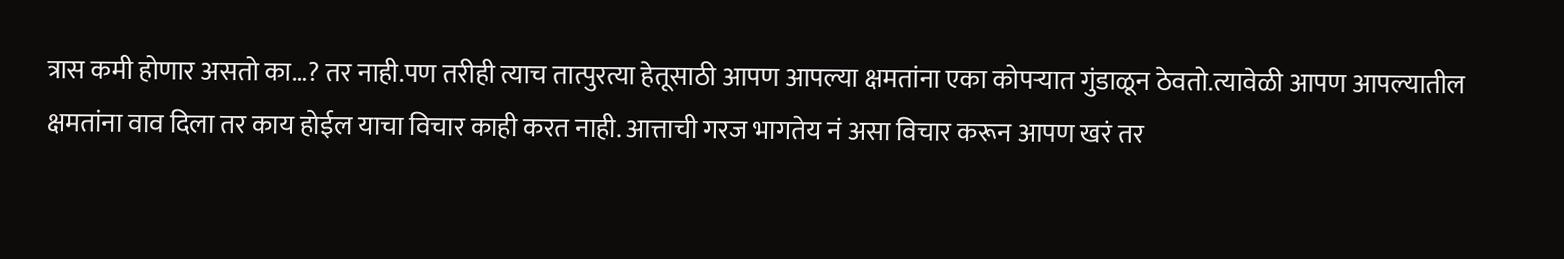त्रास कमी होणार असतो का…? तर नाही.पण तरीही त्याच तात्पुरत्या हेतूसाठी आपण आपल्या क्षमतांना एका कोपऱ्यात गुंडाळून ठेवतो.त्यावेळी आपण आपल्यातील क्षमतांना वाव दिला तर काय होईल याचा विचार काही करत नाही. आत्ताची गरज भागतेय नं असा विचार करून आपण खरं तर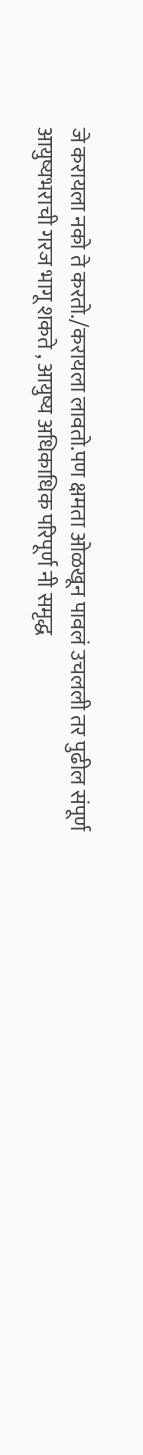जे करायला नको ते करतो./करायला लावतो.पण क्षमता ओळखून पावलं उचलली तर पुढील संपूर्ण आयुष्यभराची गरज भागू शकते , आयुष्य अधिकाधिक परिपूर्ण नी समृद्ध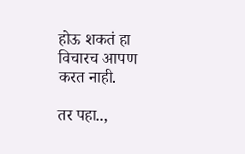होऊ शकतं हा विचारच आपण करत नाही.

तर पहा..,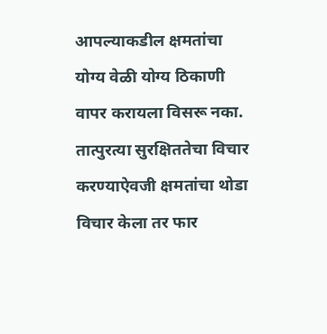आपल्याकडील क्षमतांचा योग्य वेळी योग्य ठिकाणी वापर करायला विसरू नका. तात्पुरत्या सुरक्षिततेचा विचार करण्याऐवजी क्षमतांचा थोडा विचार केला तर फार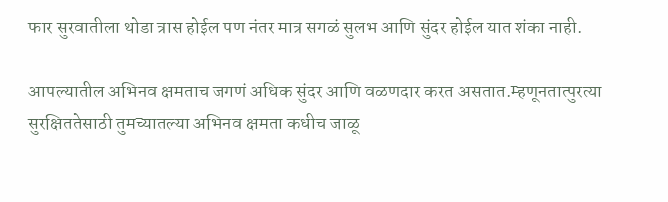फार सुरवातीला थोडा त्रास होईल पण नंतर मात्र सगळं सुलभ आणि सुंदर होईल यात शंका नाही.

आपल्यातील अभिनव क्षमताच जगणं अधिक सुंदर आणि वळणदार करत असतात.म्हणूनतात्पुरत्या सुरक्षिततेसाठी तुमच्यातल्या अभिनव क्षमता कधीच जाळू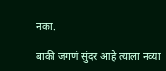नका.

बाकी जगणं सुंदर आहे त्याला नव्या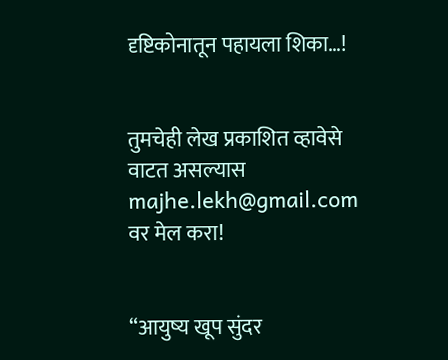दृष्टिकोनातून पहायला शिका…!


तुमचेही लेख प्रकाशित व्हावेसे वाटत असल्यास majhe.lekh@gmail.com वर मेल करा!


“आयुष्य खूप सुंदर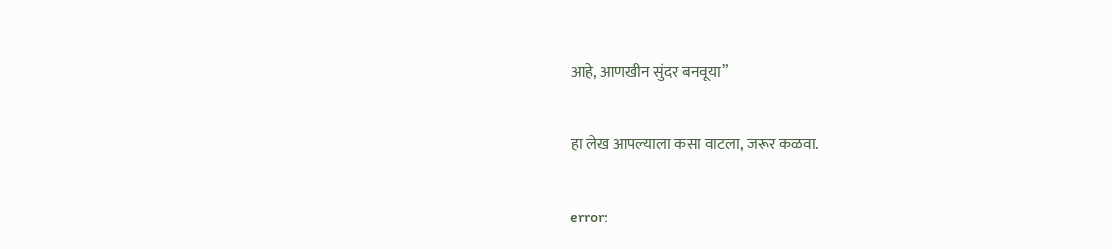आहे, आणखीन सुंदर बनवूया”

हा लेख आपल्याला कसा वाटला, जरूर कळवा.

error: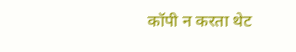कॉपी न करता थेट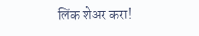लिंक शेअर करा!